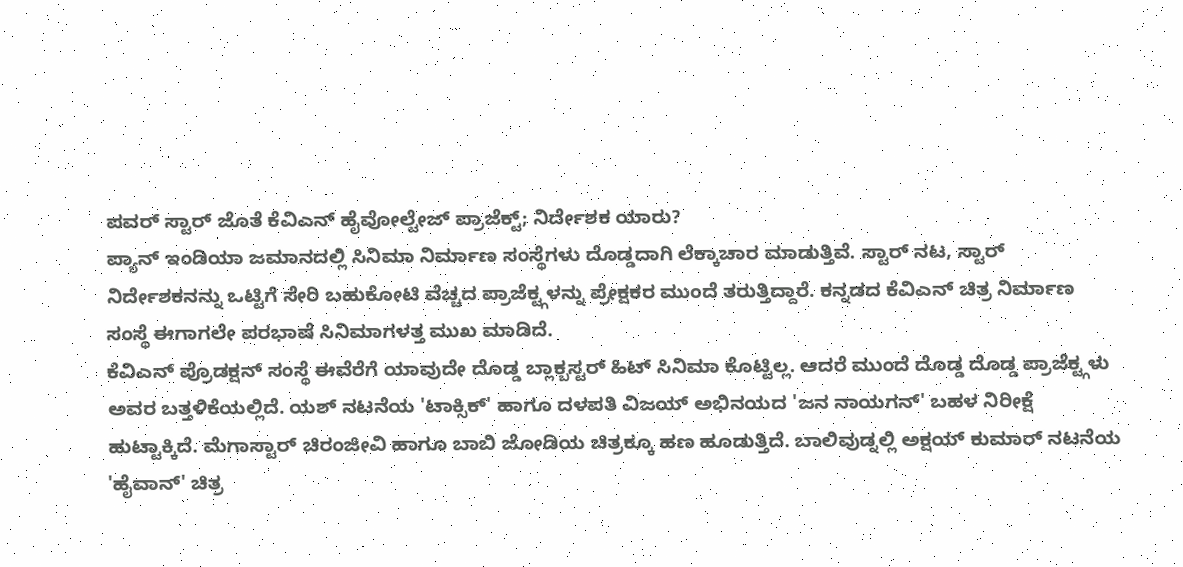ಪವರ್ ಸ್ಟಾರ್ ಜೊತೆ ಕೆವಿಎನ್ ಹೈವೋಲ್ಟೇಜ್ ಪ್ರಾಜೆಕ್ಟ್; ನಿರ್ದೇಶಕ ಯಾರು?
ಪ್ಯಾನ್ ಇಂಡಿಯಾ ಜಮಾನದಲ್ಲಿ ಸಿನಿಮಾ ನಿರ್ಮಾಣ ಸಂಸ್ಥೆಗಳು ದೊಡ್ಡದಾಗಿ ಲೆಕ್ಕಾಚಾರ ಮಾಡುತ್ತಿವೆ. ಸ್ಟಾರ್ ನಟ, ಸ್ಟಾರ್ ನಿರ್ದೇಶಕನನ್ನು ಒಟ್ಟಿಗೆ ಸೇರಿ ಬಹುಕೋಟಿ ವೆಚ್ಚದ ಪ್ರಾಜೆಕ್ಟ್ಗಳನ್ನು ಪ್ರೇಕ್ಷಕರ ಮುಂದೆ ತರುತ್ತಿದ್ದಾರೆ. ಕನ್ನಡದ ಕೆವಿಎನ್ ಚಿತ್ರ ನಿರ್ಮಾಣ ಸಂಸ್ಥೆ ಈಗಾಗಲೇ ಪರಭಾಷೆ ಸಿನಿಮಾಗಳತ್ತ ಮುಖ ಮಾಡಿದೆ.
ಕೆವಿಎನ್ ಪ್ರೊಡಕ್ಷನ್ ಸಂಸ್ಥೆ ಈವೆರೆಗೆ ಯಾವುದೇ ದೊಡ್ಡ ಬ್ಲಾಕ್ಬಸ್ಟರ್ ಹಿಟ್ ಸಿನಿಮಾ ಕೊಟ್ಟಿಲ್ಲ. ಆದರೆ ಮುಂದೆ ದೊಡ್ಡ ದೊಡ್ಡ ಪ್ರಾಜೆಕ್ಟ್ಗಳು ಅವರ ಬತ್ತಳಿಕೆಯಲ್ಲಿದೆ. ಯಶ್ ನಟನೆಯ 'ಟಾಕ್ಸಿಕ್' ಹಾಗೂ ದಳಪತಿ ವಿಜಯ್ ಅಭಿನಯದ 'ಜನ ನಾಯಗನ್' ಬಹಳ ನಿರೀಕ್ಷೆ ಹುಟ್ಟಾಕ್ಕಿದೆ. ಮೆಗಾಸ್ಟಾರ್ ಚಿರಂಜೀವಿ ಹಾಗೂ ಬಾಬಿ ಜೋಡಿಯ ಚಿತ್ರಕ್ಕೂ ಹಣ ಹೂಡುತ್ತಿದೆ. ಬಾಲಿವುಡ್ನಲ್ಲಿ ಅಕ್ಷಯ್ ಕುಮಾರ್ ನಟನೆಯ 'ಹೈವಾನ್' ಚಿತ್ರ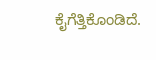ಕೈಗೆತ್ತಿಕೊಂಡಿದೆ.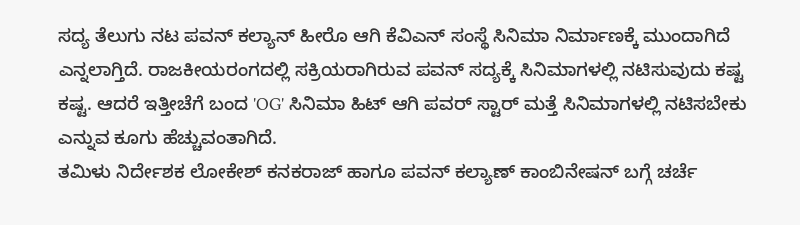ಸದ್ಯ ತೆಲುಗು ನಟ ಪವನ್ ಕಲ್ಯಾನ್ ಹೀರೊ ಆಗಿ ಕೆವಿಎನ್ ಸಂಸ್ಥೆ ಸಿನಿಮಾ ನಿರ್ಮಾಣಕ್ಕೆ ಮುಂದಾಗಿದೆ ಎನ್ನಲಾಗ್ತಿದೆ. ರಾಜಕೀಯರಂಗದಲ್ಲಿ ಸಕ್ರಿಯರಾಗಿರುವ ಪವನ್ ಸದ್ಯಕ್ಕೆ ಸಿನಿಮಾಗಳಲ್ಲಿ ನಟಿಸುವುದು ಕಷ್ಟ ಕಷ್ಟ. ಆದರೆ ಇತ್ತೀಚೆಗೆ ಬಂದ 'OG' ಸಿನಿಮಾ ಹಿಟ್ ಆಗಿ ಪವರ್ ಸ್ಟಾರ್ ಮತ್ತೆ ಸಿನಿಮಾಗಳಲ್ಲಿ ನಟಿಸಬೇಕು ಎನ್ನುವ ಕೂಗು ಹೆಚ್ಚುವಂತಾಗಿದೆ.
ತಮಿಳು ನಿರ್ದೇಶಕ ಲೋಕೇಶ್ ಕನಕರಾಜ್ ಹಾಗೂ ಪವನ್ ಕಲ್ಯಾಣ್ ಕಾಂಬಿನೇಷನ್ ಬಗ್ಗೆ ಚರ್ಚೆ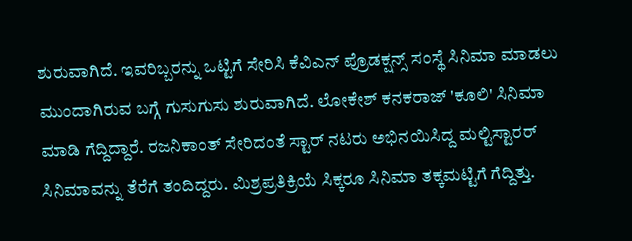ಶುರುವಾಗಿದೆ. ಇವರಿಬ್ಬರನ್ನು ಒಟ್ಟಿಗೆ ಸೇರಿಸಿ ಕೆವಿಎನ್ ಪ್ರೊಡಕ್ಷನ್ಸ್ ಸಂಸ್ಥೆ ಸಿನಿಮಾ ಮಾಡಲು ಮುಂದಾಗಿರುವ ಬಗ್ಗೆ ಗುಸುಗುಸು ಶುರುವಾಗಿದೆ. ಲೋಕೇಶ್ ಕನಕರಾಜ್ 'ಕೂಲಿ' ಸಿನಿಮಾ ಮಾಡಿ ಗೆದ್ದಿದ್ದಾರೆ. ರಜನಿಕಾಂತ್ ಸೇರಿದಂತೆ ಸ್ಟಾರ್ ನಟರು ಅಭಿನಯಿಸಿದ್ದ ಮಲ್ಟಿಸ್ಟಾರರ್ ಸಿನಿಮಾವನ್ನು ತೆರೆಗೆ ತಂದಿದ್ದರು. ಮಿಶ್ರಪ್ರತಿಕ್ರಿಯೆ ಸಿಕ್ಕರೂ ಸಿನಿಮಾ ತಕ್ಕಮಟ್ಟಿಗೆ ಗೆದ್ದಿತ್ತು.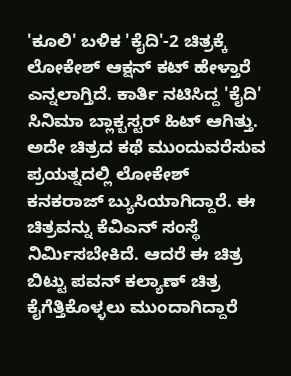'ಕೂಲಿ' ಬಳಿಕ 'ಕೈದಿ'-2 ಚಿತ್ರಕ್ಕೆ ಲೋಕೇಶ್ ಆಕ್ಷನ್ ಕಟ್ ಹೇಳ್ತಾರೆ ಎನ್ನಲಾಗ್ತಿದೆ. ಕಾರ್ತಿ ನಟಿಸಿದ್ದ 'ಕೈದಿ' ಸಿನಿಮಾ ಬ್ಲಾಕ್ಬಸ್ಟರ್ ಹಿಟ್ ಆಗಿತ್ತು. ಅದೇ ಚಿತ್ರದ ಕಥೆ ಮುಂದುವರೆಸುವ ಪ್ರಯತ್ನದಲ್ಲಿ ಲೋಕೇಶ್ ಕನಕರಾಜ್ ಬ್ಯುಸಿಯಾಗಿದ್ದಾರೆ. ಈ ಚಿತ್ರವನ್ನು ಕೆವಿಎನ್ ಸಂಸ್ಥೆ ನಿರ್ಮಿಸಬೇಕಿದೆ. ಆದರೆ ಈ ಚಿತ್ರ ಬಿಟ್ಟು ಪವನ್ ಕಲ್ಯಾಣ್ ಚಿತ್ರ ಕೈಗೆತ್ತಿಕೊಳ್ಳಲು ಮುಂದಾಗಿದ್ದಾರೆ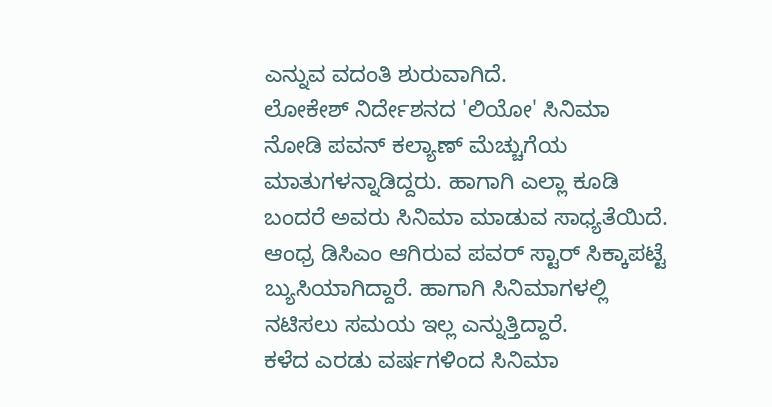ಎನ್ನುವ ವದಂತಿ ಶುರುವಾಗಿದೆ.
ಲೋಕೇಶ್ ನಿರ್ದೇಶನದ 'ಲಿಯೋ' ಸಿನಿಮಾ ನೋಡಿ ಪವನ್ ಕಲ್ಯಾಣ್ ಮೆಚ್ಚುಗೆಯ ಮಾತುಗಳನ್ನಾಡಿದ್ದರು. ಹಾಗಾಗಿ ಎಲ್ಲಾ ಕೂಡಿ ಬಂದರೆ ಅವರು ಸಿನಿಮಾ ಮಾಡುವ ಸಾಧ್ಯತೆಯಿದೆ. ಆಂಧ್ರ ಡಿಸಿಎಂ ಆಗಿರುವ ಪವರ್ ಸ್ಟಾರ್ ಸಿಕ್ಕಾಪಟ್ಟೆ ಬ್ಯುಸಿಯಾಗಿದ್ದಾರೆ. ಹಾಗಾಗಿ ಸಿನಿಮಾಗಳಲ್ಲಿ ನಟಿಸಲು ಸಮಯ ಇಲ್ಲ ಎನ್ನುತ್ತಿದ್ದಾರೆ.
ಕಳೆದ ಎರಡು ವರ್ಷಗಳಿಂದ ಸಿನಿಮಾ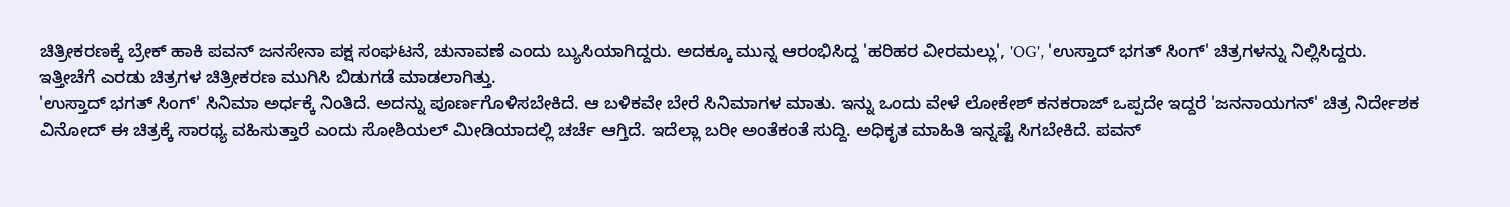ಚಿತ್ರೀಕರಣಕ್ಕೆ ಬ್ರೇಕ್ ಹಾಕಿ ಪವನ್ ಜನಸೇನಾ ಪಕ್ಷ ಸಂಘಟನೆ, ಚುನಾವಣೆ ಎಂದು ಬ್ಯುಸಿಯಾಗಿದ್ದರು. ಅದಕ್ಕೂ ಮುನ್ನ ಆರಂಭಿಸಿದ್ದ 'ಹರಿಹರ ವೀರಮಲ್ಲು', 'OG', 'ಉಸ್ತಾದ್ ಭಗತ್ ಸಿಂಗ್' ಚಿತ್ರಗಳನ್ನು ನಿಲ್ಲಿಸಿದ್ದರು. ಇತ್ತೀಚೆಗೆ ಎರಡು ಚಿತ್ರಗಳ ಚಿತ್ರೀಕರಣ ಮುಗಿಸಿ ಬಿಡುಗಡೆ ಮಾಡಲಾಗಿತ್ತು.
'ಉಸ್ತಾದ್ ಭಗತ್ ಸಿಂಗ್' ಸಿನಿಮಾ ಅರ್ಧಕ್ಕೆ ನಿಂತಿದೆ. ಅದನ್ನು ಪೂರ್ಣಗೊಳಿಸಬೇಕಿದೆ. ಆ ಬಳಿಕವೇ ಬೇರೆ ಸಿನಿಮಾಗಳ ಮಾತು. ಇನ್ನು ಒಂದು ವೇಳೆ ಲೋಕೇಶ್ ಕನಕರಾಜ್ ಒಪ್ಪದೇ ಇದ್ದರೆ 'ಜನನಾಯಗನ್' ಚಿತ್ರ ನಿರ್ದೇಶಕ ವಿನೋದ್ ಈ ಚಿತ್ರಕ್ಕೆ ಸಾರಥ್ಯ ವಹಿಸುತ್ತಾರೆ ಎಂದು ಸೋಶಿಯಲ್ ಮೀಡಿಯಾದಲ್ಲಿ ಚರ್ಚೆ ಆಗ್ತಿದೆ. ಇದೆಲ್ಲಾ ಬರೀ ಅಂತೆಕಂತೆ ಸುದ್ದಿ. ಅಧಿಕೃತ ಮಾಹಿತಿ ಇನ್ನಷ್ಟೆ ಸಿಗಬೇಕಿದೆ. ಪವನ್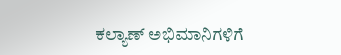ಕಲ್ಯಾಣ್ ಅಭಿಮಾನಿಗಳಿಗೆ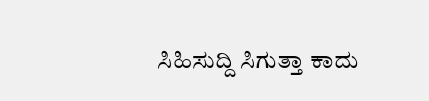ಸಿಹಿಸುದ್ದಿ ಸಿಗುತ್ತಾ ಕಾದು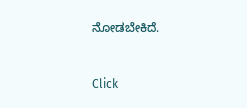ನೋಡಬೇಕಿದೆ.


Click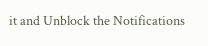it and Unblock the Notifications